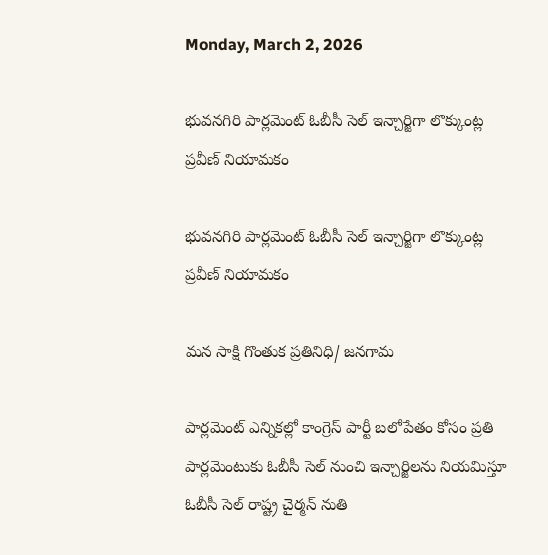Monday, March 2, 2026

భువనగిరి పార్లమెంట్ ఓబీసీ సెల్ ఇన్చార్జిగా లొక్కుంట్ల ప్రవీణ్ నియామకం

భువనగిరి పార్లమెంట్ ఓబీసీ సెల్ ఇన్చార్జిగా లొక్కుంట్ల ప్రవీణ్ నియామకం

మన సాక్షి గొంతుక ప్రతినిధి/ జనగామ

పార్లమెంట్ ఎన్నికల్లో కాంగ్రెస్ పార్టీ బలోపేతం కోసం ప్రతి పార్లమెంటుకు ఓబీసీ సెల్ నుంచి ఇన్చార్జిలను నియమిస్తూ ఓబీసీ సెల్ రాష్ట్ర చైర్మన్ నుతి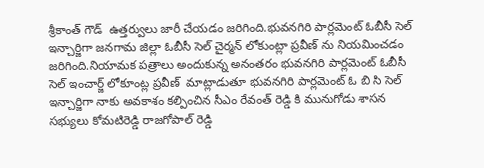శ్రీకాంత్ గౌడ్  ఉత్తర్వులు జారీ చేయడం జరిగింది.భువనగిరి పార్లమెంట్ ఓబీసీ సెల్ ఇన్చార్జిగా జనగామ జిల్లా ఓబీసీ సెల్ చైర్మన్ లోకుంట్లా ప్రవీణ్ ను నియమించడం జరిగింది.నియామక పత్రాలు అందుకున్న అనంతరం భువనగిరి పార్లమెంట్ ఓబీసీ సెల్ ఇంచార్జ్ లోకూంట్ల ప్రవీణ్  మాట్లాడుతూ భువనగిరి పార్లమెంట్ ఓ బి సి సెల్ ఇన్చార్జిగా నాకు అవకాశం కల్పించిన సీఎం రేవంత్ రెడ్డి కి మునుగోడు శాసన సభ్యులు కోమటిరెడ్డి రాజగోపాల్ రెడ్డి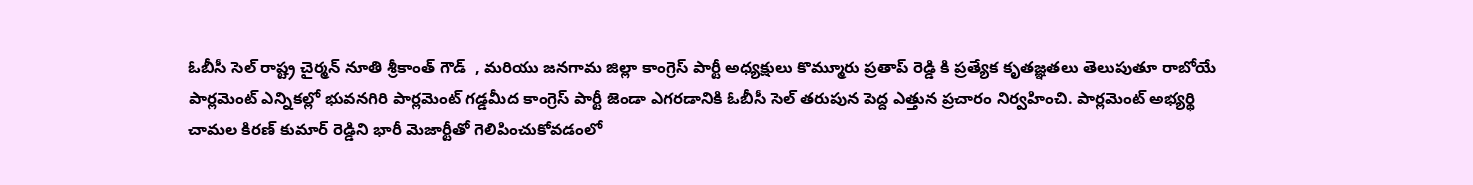ఓబీసీ సెల్ రాష్ట్ర చైర్మన్ నూతి శ్రీకాంత్ గౌడ్  , మరియు జనగామ జిల్లా కాంగ్రెస్ పార్టీ అధ్యక్షులు కొమ్మూరు ప్రతాప్ రెడ్డి కి ప్రత్యేక కృతజ్ఞతలు తెలుపుతూ రాబోయే పార్లమెంట్ ఎన్నికల్లో భువనగిరి పార్లమెంట్ గడ్డమీద కాంగ్రెస్ పార్టీ జెండా ఎగరడానికి ఓబీసీ సెల్ తరుపున పెద్ద ఎత్తున ప్రచారం నిర్వహించి. పార్లమెంట్ అభ్యర్థి చామల కిరణ్ కుమార్ రెడ్డిని భారీ మెజార్టీతో గెలిపించుకోవడంలో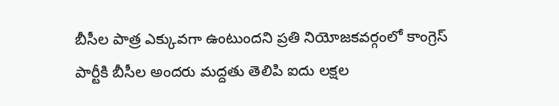బీసీల పాత్ర ఎక్కువగా ఉంటుందని ప్రతి నియోజకవర్గంలో కాంగ్రెస్ పార్టీకి బీసీల అందరు మద్దతు తెలిపి ఐదు లక్షల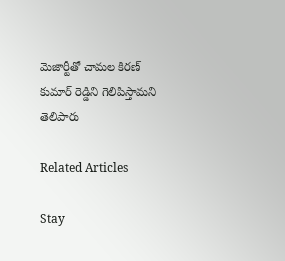మెజార్టీతో చామల కిరణ్ కుమార్ రెడ్డిని గెలిపిస్తామని తెలిపారు

Related Articles

Stay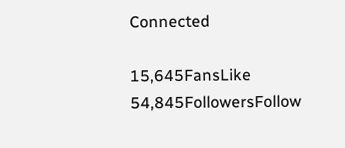Connected

15,645FansLike
54,845FollowersFollow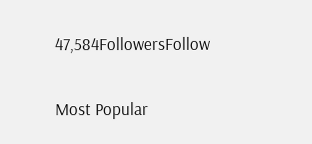47,584FollowersFollow

Most Popular